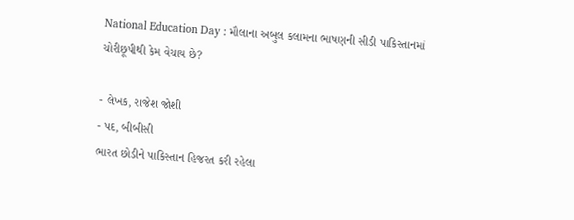National Education Day : મૌલાના અબુલ કલામના ભાષણની સીડી પાકિસ્તાનમાં ચોરીછૂપીથી કેમ વેચાય છે?

- લેખક, રાજેશ જોશી
- પદ, બીબીસી
ભારત છોડીને પાકિસ્તાન હિજરત કરી રહેલા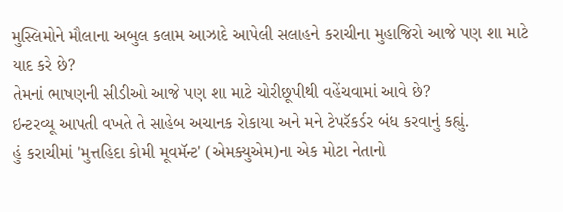મુસ્લિમોને મૌલાના અબુલ કલામ આઝાદે આપેલી સલાહને કરાચીના મુહાજિરો આજે પણ શા માટે યાદ કરે છે?
તેમનાં ભાષણની સીડીઓ આજે પણ શા માટે ચોરીછૂપીથી વહેંચવામાં આવે છે?
ઇન્ટરવ્યૂ આપતી વખતે તે સાહેબ અચાનક રોકાયા અને મને ટેપરૅકર્ડર બંધ કરવાનું કહ્યું.
હું કરાચીમાં 'મુત્તહિદા કોમી મૂવમૅન્ટ' (એમક્યુએમ)ના એક મોટા નેતાનો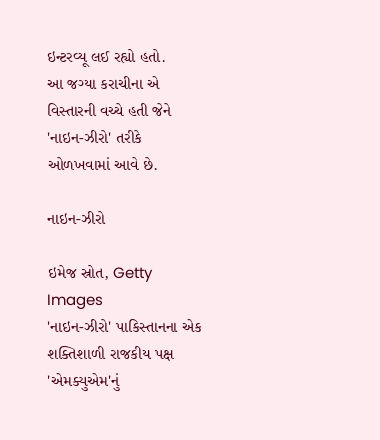ઇન્ટરવ્યૂ લઈ રહ્યો હતો.
આ જગ્યા કરાચીના એ વિસ્તારની વચ્ચે હતી જેને 'નાઇન-ઝીરો' તરીકે ઓળખવામાં આવે છે.

નાઇન-ઝીરો

ઇમેજ સ્રોત, Getty Images
'નાઇન-ઝીરો' પાકિસ્તાનના એક શક્તિશાળી રાજકીય પક્ષ 'એમક્યુએમ'નું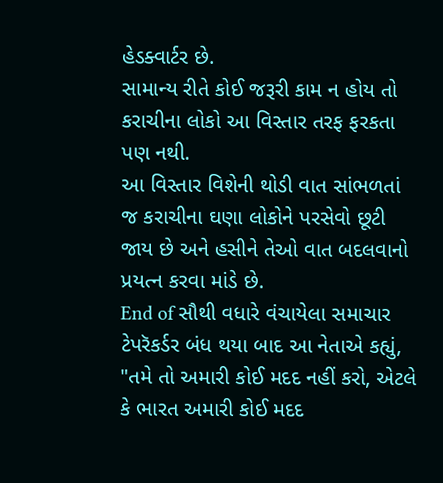હેડક્વાર્ટર છે.
સામાન્ય રીતે કોઈ જરૂરી કામ ન હોય તો કરાચીના લોકો આ વિસ્તાર તરફ ફરકતા પણ નથી.
આ વિસ્તાર વિશેની થોડી વાત સાંભળતાં જ કરાચીના ઘણા લોકોને પરસેવો છૂટી જાય છે અને હસીને તેઓ વાત બદલવાનો પ્રયત્ન કરવા માંડે છે.
End of સૌથી વધારે વંચાયેલા સમાચાર
ટેપરૅકર્ડર બંધ થયા બાદ આ નેતાએ કહ્યું, "તમે તો અમારી કોઈ મદદ નહીં કરો, એટલે કે ભારત અમારી કોઈ મદદ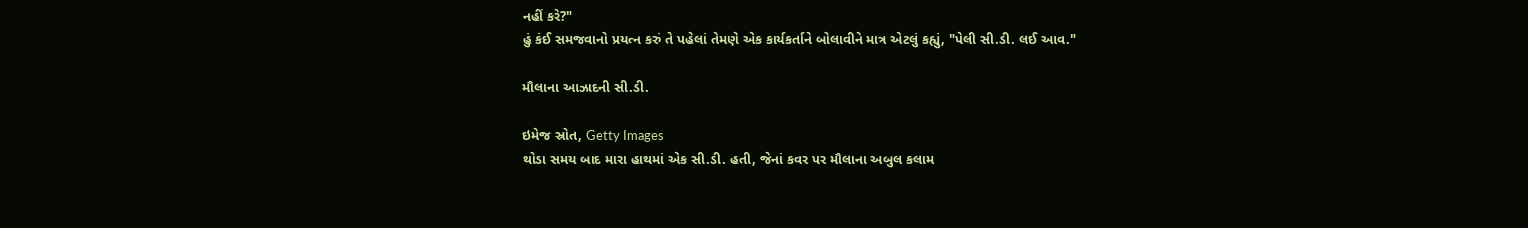નહીં કરે?"
હું કંઈ સમજવાનો પ્રયત્ન કરું તે પહેલાં તેમણે એક કાર્યકર્તાને બોલાવીને માત્ર એટલું કહ્યું, "પેલી સી.ડી. લઈ આવ."

મૌલાના આઝાદની સી.ડી.

ઇમેજ સ્રોત, Getty Images
થોડા સમય બાદ મારા હાથમાં એક સી.ડી. હતી, જેનાં કવર પર મૌલાના અબુલ કલામ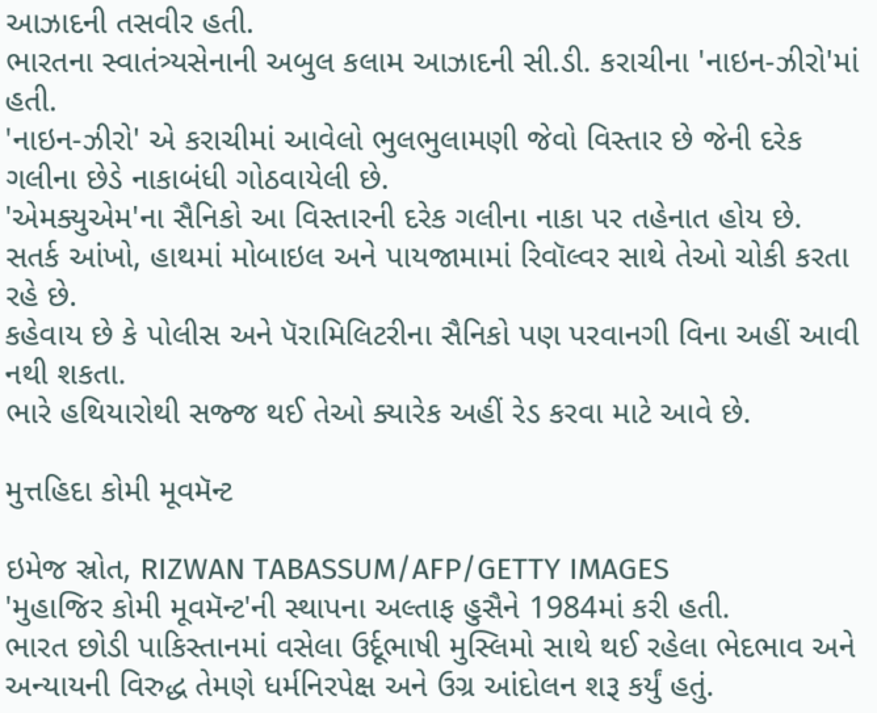આઝાદની તસવીર હતી.
ભારતના સ્વાતંત્ર્યસેનાની અબુલ કલામ આઝાદની સી.ડી. કરાચીના 'નાઇન-ઝીરો'માં હતી.
'નાઇન-ઝીરો' એ કરાચીમાં આવેલો ભુલભુલામણી જેવો વિસ્તાર છે જેની દરેક ગલીના છેડે નાકાબંધી ગોઠવાયેલી છે.
'એમક્યુએમ'ના સૈનિકો આ વિસ્તારની દરેક ગલીના નાકા પર તહેનાત હોય છે.
સતર્ક આંખો, હાથમાં મોબાઇલ અને પાયજામામાં રિવૉલ્વર સાથે તેઓ ચોકી કરતા રહે છે.
કહેવાય છે કે પોલીસ અને પૅરામિલિટરીના સૈનિકો પણ પરવાનગી વિના અહીં આવી નથી શકતા.
ભારે હથિયારોથી સજ્જ થઈ તેઓ ક્યારેક અહીં રેડ કરવા માટે આવે છે.

મુત્તહિદા કોમી મૂવમૅન્ટ

ઇમેજ સ્રોત, RIZWAN TABASSUM/AFP/GETTY IMAGES
'મુહાજિર કોમી મૂવમૅન્ટ'ની સ્થાપના અલ્તાફ હુસૈને 1984માં કરી હતી.
ભારત છોડી પાકિસ્તાનમાં વસેલા ઉર્દૂભાષી મુસ્લિમો સાથે થઈ રહેલા ભેદભાવ અને અન્યાયની વિરુદ્ધ તેમણે ધર્મનિરપેક્ષ અને ઉગ્ર આંદોલન શરૂ કર્યું હતું.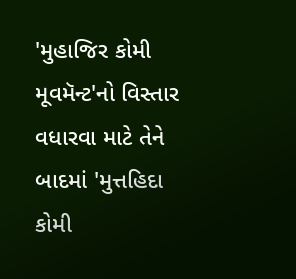'મુહાજિર કોમી મૂવમૅન્ટ'નો વિસ્તાર વધારવા માટે તેને બાદમાં 'મુત્તહિદા કોમી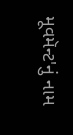મૂવમૅન્ટ'નું નામ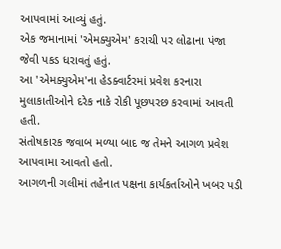આપવામાં આવ્યું હતું.
એક જમાનામાં 'એમક્યુએમ' કરાચી પર લોઢાના પંજા જેવી પકડ ધરાવતું હતું.
આ 'એમક્યુએમ'ના હેડક્વાર્ટરમાં પ્રવેશ કરનારા મુલાકાતીઓને દરેક નાકે રોકી પૂછપરછ કરવામાં આવતી હતી.
સંતોષકારક જવાબ મળ્યા બાદ જ તેમને આગળ પ્રવેશ આપવામા આવતો હતો.
આગળની ગલીમાં તહેનાત પક્ષના કાર્યકર્તાઓને ખબર પડી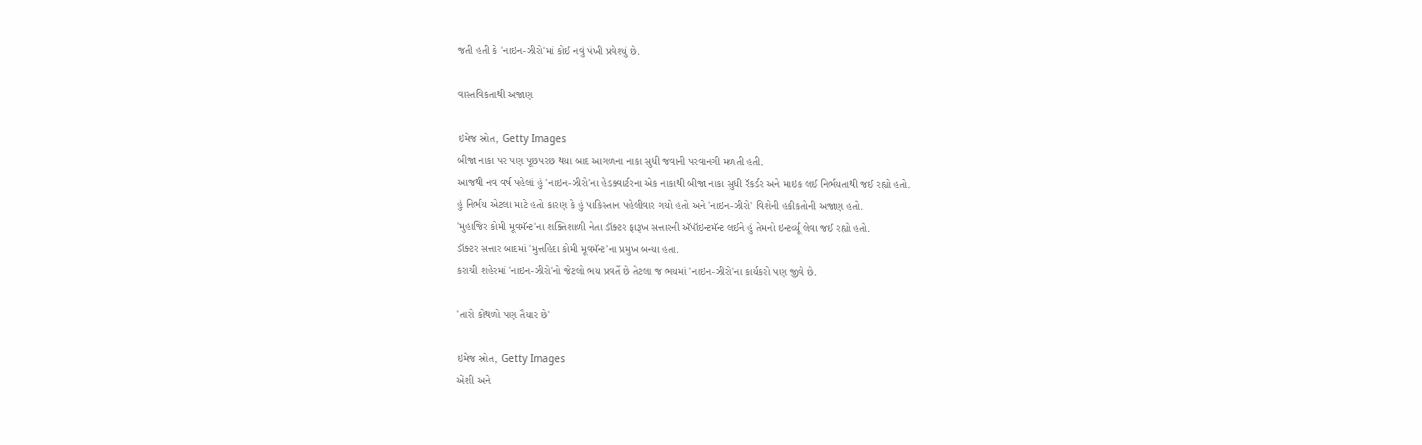જતી હતી કે 'નાઇન-ઝીરો'માં કોઈ નવું પંખી પ્રવેશ્યું છે.

વાસ્તવિકતાથી અજાણ

ઇમેજ સ્રોત, Getty Images
બીજા નાકા પર પણ પૂછપરછ થયા બાદ આગળના નાકા સુધી જવાની પરવાનગી મળતી હતી.
આજથી નવ વર્ષ પહેલાં હું 'નાઇન-ઝીરો'ના હેડક્વાર્ટરના એક નાકાથી બીજા નાકા સુધી રૅકર્ડર અને માઇક લઈ નિર્ભયતાથી જઈ રહ્યો હતો.
હું નિર્ભય એટલા માટે હતો કારણ કે હું પાકિસ્તાન પહેલીવાર ગયો હતો અને 'નાઇન-ઝીરો' વિશેની હકીકતોની અજાણ હતો.
'મુહાજિર કોમી મૂવમૅન્ટ'ના શક્તિશાળી નેતા ડૉક્ટર ફારૂખ સત્તારની ઍપૉઇન્ટમૅન્ટ લઈને હું તેમનો ઇન્ટર્વ્યૂ લેવા જઈ રહ્યો હતો.
ડૉક્ટર સત્તાર બાદમાં 'મુત્તહિદા કોમી મૂવમૅન્ટ'ના પ્રમુખ બન્યા હતા.
કરાચી શહેરમાં 'નાઇન-ઝીરો'નો જેટલો ભય પ્રવર્તે છે તેટલા જ ભયમાં 'નાઇન-ઝીરો'ના કાર્યકરો પણ જીવે છે.

'તારો કોથળો પણ તૈયાર છે'

ઇમેજ સ્રોત, Getty Images
એંશી અને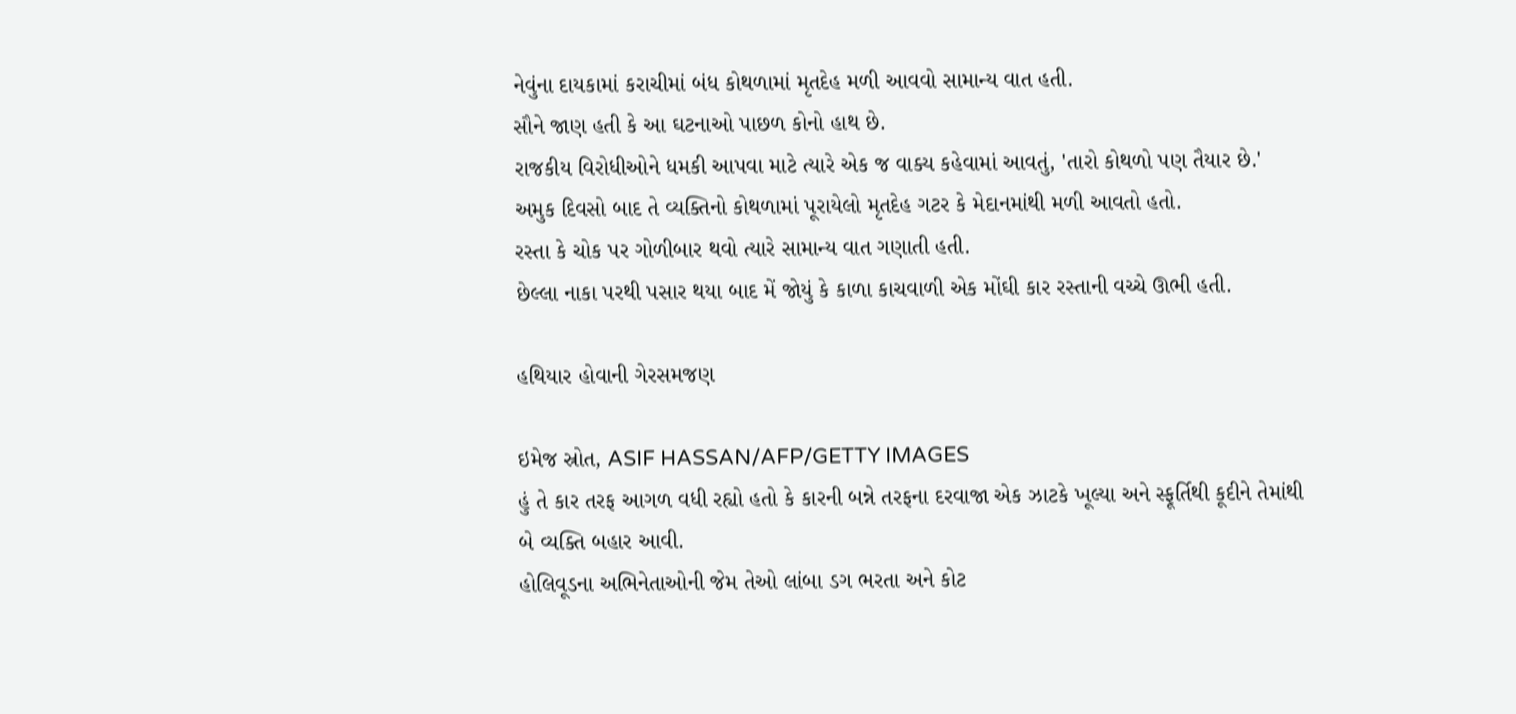નેવુંના દાયકામાં કરાચીમાં બંધ કોથળામાં મૃતદેહ મળી આવવો સામાન્ય વાત હતી.
સૌને જાણ હતી કે આ ઘટનાઓ પાછળ કોનો હાથ છે.
રાજકીય વિરોધીઓને ધમકી આપવા માટે ત્યારે એક જ વાક્ય કહેવામાં આવતું, 'તારો કોથળો પણ તૈયાર છે.'
અમુક દિવસો બાદ તે વ્યક્તિનો કોથળામાં પૂરાયેલો મૃતદેહ ગટર કે મેદાનમાંથી મળી આવતો હતો.
રસ્તા કે ચોક પર ગોળીબાર થવો ત્યારે સામાન્ય વાત ગણાતી હતી.
છેલ્લા નાકા પરથી પસાર થયા બાદ મેં જોયું કે કાળા કાચવાળી એક મોંઘી કાર રસ્તાની વચ્ચે ઊભી હતી.

હથિયાર હોવાની ગેરસમજણ

ઇમેજ સ્રોત, ASIF HASSAN/AFP/GETTY IMAGES
હું તે કાર તરફ આગળ વધી રહ્યો હતો કે કારની બન્ને તરફના દરવાજા એક ઝાટકે ખૂલ્યા અને સ્ફૂર્તિથી કૂદીને તેમાંથી બે વ્યક્તિ બહાર આવી.
હોલિવૂડના અભિનેતાઓની જેમ તેઓ લાંબા ડગ ભરતા અને કોટ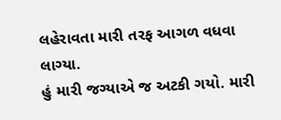લહેરાવતા મારી તરફ આગળ વધવા લાગ્યા.
હું મારી જગ્યાએ જ અટકી ગયો. મારી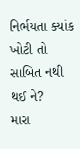નિર્ભયતા ક્યાંક ખોટી તો સાબિત નથી થઈ ને?
મારા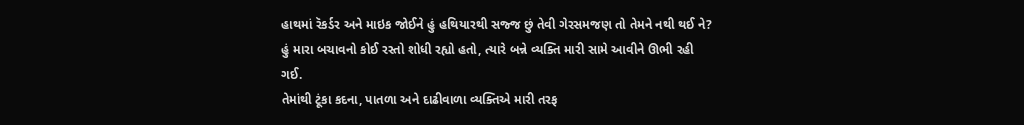હાથમાં રૅકર્ડર અને માઇક જોઈને હું હથિયારથી સજ્જ છું તેવી ગેરસમજણ તો તેમને નથી થઈ ને?
હું મારા બચાવનો કોઈ રસ્તો શોધી રહ્યો હતો, ત્યારે બન્ને વ્યક્તિ મારી સામે આવીને ઊભી રહી ગઈ.
તેમાંથી ટૂંકા કદના, પાતળા અને દાઢીવાળા વ્યક્તિએ મારી તરફ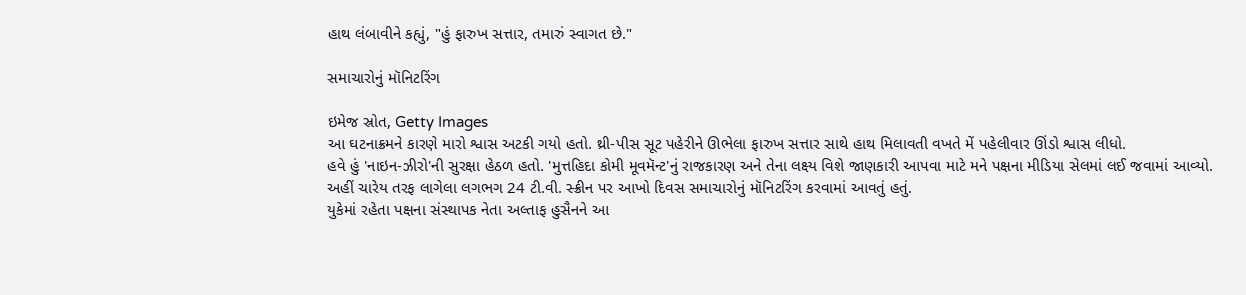હાથ લંબાવીને કહ્યું, "હું ફારુખ સત્તાર, તમારું સ્વાગત છે."

સમાચારોનું મૉનિટરિંગ

ઇમેજ સ્રોત, Getty Images
આ ઘટનાક્રમને કારણે મારો શ્વાસ અટકી ગયો હતો. થ્રી-પીસ સૂટ પહેરીને ઊભેલા ફારુખ સત્તાર સાથે હાથ મિલાવતી વખતે મેં પહેલીવાર ઊંડો શ્વાસ લીધો.
હવે હું 'નાઇન-ઝીરો'ની સુરક્ષા હેઠળ હતો. 'મુત્તહિદા કોમી મૂવમૅન્ટ'નું રાજકારણ અને તેના લક્ષ્ય વિશે જાણકારી આપવા માટે મને પક્ષના મીડિયા સેલમાં લઈ જવામાં આવ્યો.
અહીં ચારેય તરફ લાગેલા લગભગ 24 ટી.વી. સ્ક્રીન પર આખો દિવસ સમાચારોનું મૉનિટરિંગ કરવામાં આવતું હતું.
યુકેમાં રહેતા પક્ષના સંસ્થાપક નેતા અલ્તાફ હુસૈનને આ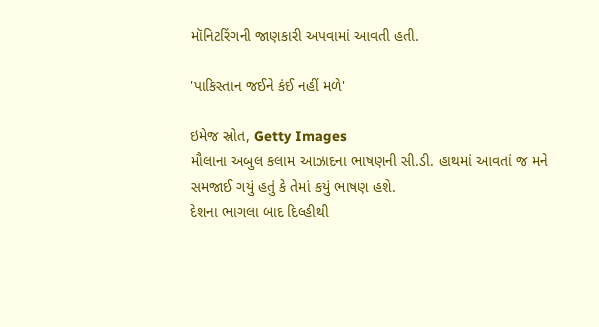મૉનિટરિંગની જાણકારી અપવામાં આવતી હતી.

'પાકિસ્તાન જઈને કંઈ નહીં મળે'

ઇમેજ સ્રોત, Getty Images
મૌલાના અબુલ કલામ આઝાદના ભાષણની સી.ડી. હાથમાં આવતાં જ મને સમજાઈ ગયું હતું કે તેમાં કયું ભાષણ હશે.
દેશના ભાગલા બાદ દિલ્હીથી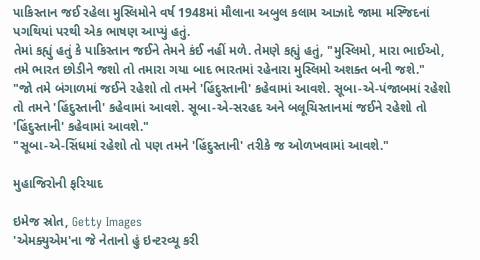પાકિસ્તાન જઈ રહેલા મુસ્લિમોને વર્ષ 1948માં મૌલાના અબુલ કલામ આઝાદે જામા મસ્જિદનાં પગથિયાં પરથી એક ભાષણ આપ્યું હતું.
તેમાં કહ્યું હતું કે પાકિસ્તાન જઈને તેમને કંઈ નહીં મળે. તેમણે કહ્યું હતું, "મુસ્લિમો, મારા ભાઈઓ, તમે ભારત છોડીને જશો તો તમારા ગયા બાદ ભારતમાં રહેનારા મુસ્લિમો અશક્ત બની જશે."
"જો તમે બંગાળમાં જઈને રહેશો તો તમને 'હિંદુસ્તાની' કહેવામાં આવશે. સૂબા-એ-પંજાબમાં રહેશો તો તમને 'હિંદુસ્તાની' કહેવામાં આવશે. સૂબા-એ-સરહદ અને બલૂચિસ્તાનમાં જઈને રહેશો તો 'હિંદુસ્તાની' કહેવામાં આવશે."
"સૂબા-એ-સિંધમાં રહેશો તો પણ તમને 'હિંદુસ્તાની' તરીકે જ ઓળખવામાં આવશે."

મુહાજિરોની ફરિયાદ

ઇમેજ સ્રોત, Getty Images
'એમક્યુએમ'ના જે નેતાનો હું ઇન્ટરવ્યૂ કરી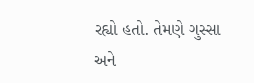રહ્યો હતો. તેમણે ગુસ્સા અને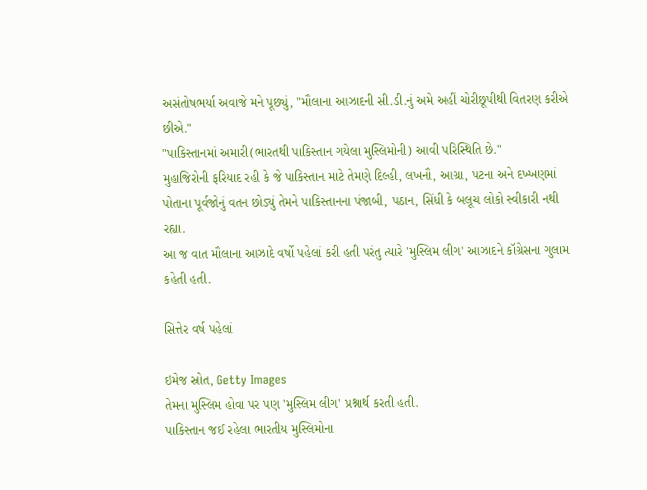અસંતોષભર્યા અવાજે મને પૂછ્યું, "મૌલાના આઝાદની સી.ડી.નું અમે અહીં ચોરીછૂપીથી વિતરણ કરીએ છીએ."
"પાકિસ્તાનમાં અમારી(ભારતથી પાકિસ્તાન ગયેલા મુસ્લિમોની) આવી પરિસ્થિતિ છે."
મુહાજિરોની ફરિયાદ રહી કે જે પાકિસ્તાન માટે તેમણે દિલ્હી, લખનૌ, આગ્રા, પટના અને દખ્ખણમાં પોતાના પૂર્વજોનું વતન છોડ્યું તેમને પાકિસ્તાનના પંજાબી, પઠાન, સિંધી કે બલૂચ લોકો સ્વીકારી નથી રહ્યા.
આ જ વાત મૌલાના આઝાદે વર્ષો પહેલાં કરી હતી પરંતુ ત્યારે 'મુસ્લિમ લીગ' આઝાદને કૉગ્રેસના ગુલામ કહેતી હતી.

સિત્તેર વર્ષ પહેલાં

ઇમેજ સ્રોત, Getty Images
તેમના મુસ્લિમ હોવા પર પણ 'મુસ્લિમ લીગ' પ્રશ્નાર્થ કરતી હતી.
પાકિસ્તાન જઈ રહેલા ભારતીય મુસ્લિમોના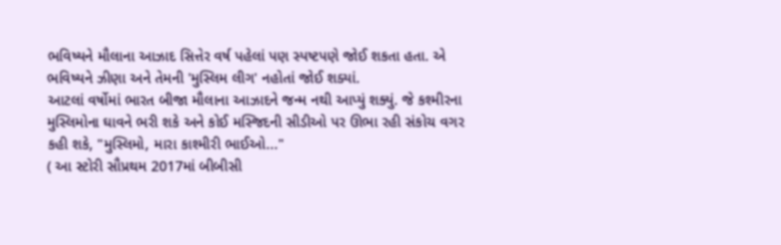ભવિષ્યને મૌલાના આઝાદ સિત્તેર વર્ષ પહેલાં પણ સ્પષ્ટપણે જોઈ શકતા હતા. એ ભવિષ્યને ઝીણા અને તેમની 'મુસ્લિમ લીગ' નહોતાં જોઈ શક્યાં.
આટલાં વર્ષોમાં ભારત બીજા મૌલાના આઝાદને જન્મ નથી આપ્યું શક્યું. જે કશ્મીરના મુસ્લિમોના ઘાવને ભરી શકે અને કોઈ મસ્જિદની સીડીઓ પર ઊભા રહી સંકોચ વગર કહી શકે, "મુસ્લિમો, મારા કાશ્મીરી ભાઈઓ..."
( આ સ્ટોરી સૌપ્રથમ 2017માં બીબીસી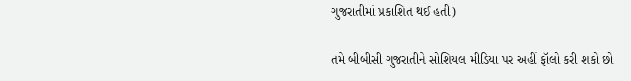ગુજરાતીમાં પ્રકાશિત થઈ હતી)

તમે બીબીસી ગુજરાતીને સોશિયલ મીડિયા પર અહીં ફૉલો કરી શકો છો